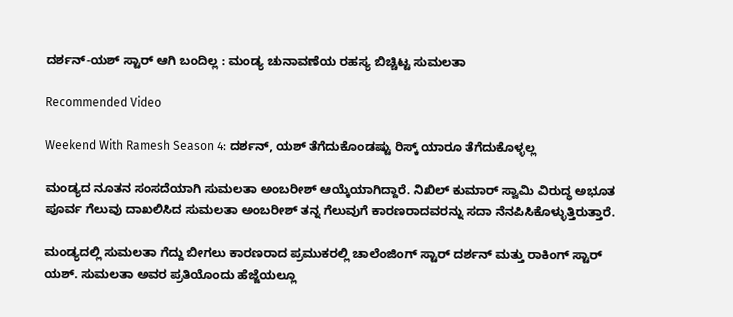ದರ್ಶನ್-ಯಶ್ ಸ್ಟಾರ್ ಆಗಿ ಬಂದಿಲ್ಲ : ಮಂಡ್ಯ ಚುನಾವಣೆಯ ರಹಸ್ಯ ಬಿಚ್ಚಿಟ್ಟ ಸುಮಲತಾ

Recommended Video

Weekend With Ramesh Season 4: ದರ್ಶನ್, ಯಶ್ ತೆಗೆದುಕೊಂಡಷ್ಟು ರಿಸ್ಕ್ ಯಾರೂ ತೆಗೆದುಕೊಳ್ಳಲ್ಲ

ಮಂಡ್ಯದ ನೂತನ ಸಂಸದೆಯಾಗಿ ಸುಮಲತಾ ಅಂಬರೀಶ್ ಆಯ್ಕೆಯಾಗಿದ್ದಾರೆ. ನಿಖಿಲ್ ಕುಮಾರ್ ಸ್ವಾಮಿ ವಿರುದ್ಧ ಅಭೂತ ಪೂರ್ವ ಗೆಲುವು ದಾಖಲಿಸಿದ ಸುಮಲತಾ ಅಂಬರೀಶ್ ತನ್ನ ಗೆಲುವುಗೆ ಕಾರಣರಾದವರನ್ನು ಸದಾ ನೆನಪಿಸಿಕೊಳ್ಳುತ್ತಿರುತ್ತಾರೆ.

ಮಂಡ್ಯದಲ್ಲಿ ಸುಮಲತಾ ಗೆದ್ದು ಬೀಗಲು ಕಾರಣರಾದ ಪ್ರಮುಕರಲ್ಲಿ ಚಾಲೆಂಜಿಂಗ್ ಸ್ಟಾರ್ ದರ್ಶನ್ ಮತ್ತು ರಾಕಿಂಗ್ ಸ್ಟಾರ್ ಯಶ್. ಸುಮಲತಾ ಅವರ ಪ್ರತಿಯೊಂದು ಹೆಜ್ಜೆಯಲ್ಲೂ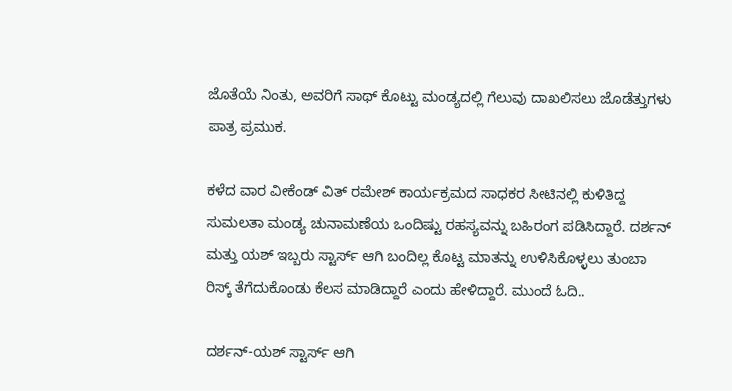ಜೊತೆಯೆ ನಿಂತು, ಅವರಿಗೆ ಸಾಥ್ ಕೊಟ್ಟು ಮಂಡ್ಯದಲ್ಲಿ ಗೆಲುವು ದಾಖಲಿಸಲು ಜೊಡೆತ್ತುಗಳು ಪಾತ್ರ ಪ್ರಮುಕ.

ಕಳೆದ ವಾರ ವೀಕೆಂಡ್ ವಿತ್ ರಮೇಶ್ ಕಾರ್ಯಕ್ರಮದ ಸಾಧಕರ ಸೀಟಿನಲ್ಲಿ ಕುಳಿತಿದ್ದ ಸುಮಲತಾ ಮಂಡ್ಯ ಚುನಾಮಣೆಯ ಒಂದಿಷ್ಟು ರಹಸ್ಯವನ್ನು ಬಹಿರಂಗ ಪಡಿಸಿದ್ದಾರೆ. ದರ್ಶನ್ ಮತ್ತು ಯಶ್ ಇಬ್ಬರು ಸ್ಟಾರ್ಸ್ ಆಗಿ ಬಂದಿಲ್ಲ ಕೊಟ್ಟ ಮಾತನ್ನು ಉಳಿಸಿಕೊಳ್ಳಲು ತುಂಬಾ ರಿಸ್ಕ್ ತೆಗೆದುಕೊಂಡು ಕೆಲಸ ಮಾಡಿದ್ದಾರೆ ಎಂದು ಹೇಳಿದ್ದಾರೆ. ಮುಂದೆ ಓದಿ..

ದರ್ಶನ್-ಯಶ್ ಸ್ಟಾರ್ಸ್ ಆಗಿ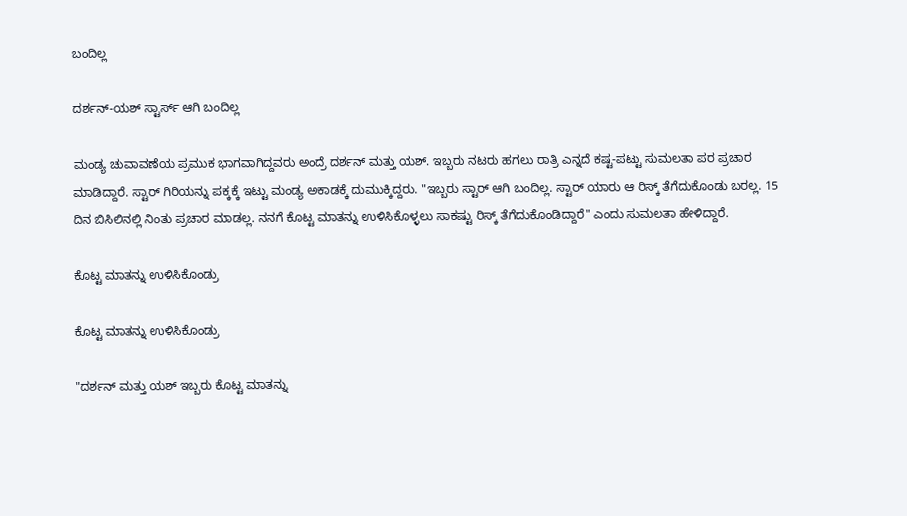ಬಂದಿಲ್ಲ

ದರ್ಶನ್-ಯಶ್ ಸ್ಟಾರ್ಸ್ ಆಗಿ ಬಂದಿಲ್ಲ

ಮಂಡ್ಯ ಚುವಾವಣೆಯ ಪ್ರಮುಕ ಭಾಗವಾಗಿದ್ದವರು ಅಂದ್ರೆ ದರ್ಶನ್ ಮತ್ತು ಯಶ್. ಇಬ್ಬರು ನಟರು ಹಗಲು ರಾತ್ರಿ ಎನ್ನದೆ ಕಷ್ಟ-ಪಟ್ಟು ಸುಮಲತಾ ಪರ ಪ್ರಚಾರ ಮಾಡಿದ್ದಾರೆ. ಸ್ಟಾರ್ ಗಿರಿಯನ್ನು ಪಕ್ಕಕ್ಕೆ ಇಟ್ಟು ಮಂಡ್ಯ ಅಕಾಡಕ್ಕೆ ದುಮುಕ್ಕಿದ್ದರು. "ಇಬ್ಬರು ಸ್ಟಾರ್ ಆಗಿ ಬಂದಿಲ್ಲ. ಸ್ಟಾರ್ ಯಾರು ಆ ರಿಸ್ಕ್ ತೆಗೆದುಕೊಂಡು ಬರಲ್ಲ. 15 ದಿನ ಬಿಸಿಲಿನಲ್ಲಿ ನಿಂತು ಪ್ರಚಾರ ಮಾಡಲ್ಲ. ನನಗೆ ಕೊಟ್ಟ ಮಾತನ್ನು ಉಳಿಸಿಕೊಳ್ಳಲು ಸಾಕಷ್ಟು ರಿಸ್ಕ್ ತೆಗೆದುಕೊಂಡಿದ್ದಾರೆ" ಎಂದು ಸುಮಲತಾ ಹೇಳಿದ್ದಾರೆ.

ಕೊಟ್ಟ ಮಾತನ್ನು ಉಳಿಸಿಕೊಂಡ್ರು

ಕೊಟ್ಟ ಮಾತನ್ನು ಉಳಿಸಿಕೊಂಡ್ರು

"ದರ್ಶನ್ ಮತ್ತು ಯಶ್ ಇಬ್ಬರು ಕೊಟ್ಟ ಮಾತನ್ನು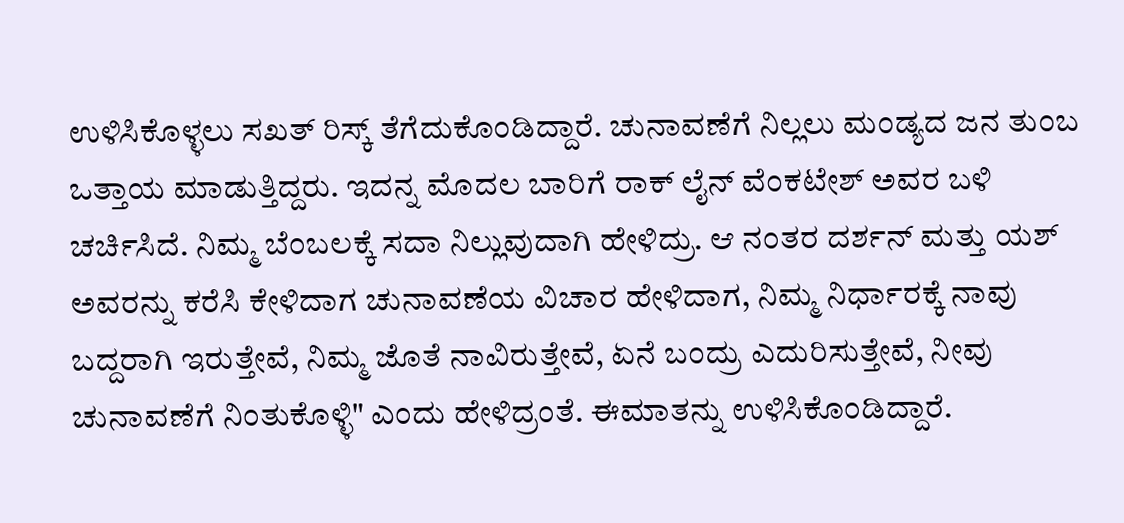ಉಳಿಸಿಕೊಳ್ಳಲು ಸಖತ್ ರಿಸ್ಕ್ ತೆಗೆದುಕೊಂಡಿದ್ದಾರೆ. ಚುನಾವಣೆಗೆ ನಿಲ್ಲಲು ಮಂಡ್ಯದ ಜನ ತುಂಬ ಒತ್ತಾಯ ಮಾಡುತ್ತಿದ್ದರು. ಇದನ್ನ ಮೊದಲ ಬಾರಿಗೆ ರಾಕ್ ಲೈನ್ ವೆಂಕಟೇಶ್ ಅವರ ಬಳಿ ಚರ್ಚಿಸಿದೆ. ನಿಮ್ಮ ಬೆಂಬಲಕ್ಕೆ ಸದಾ ನಿಲ್ಲುವುದಾಗಿ ಹೇಳಿದ್ರು. ಆ ನಂತರ ದರ್ಶನ್ ಮತ್ತು ಯಶ್ ಅವರನ್ನು ಕರೆಸಿ ಕೇಳಿದಾಗ ಚುನಾವಣೆಯ ವಿಚಾರ ಹೇಳಿದಾಗ, ನಿಮ್ಮ ನಿರ್ಧಾರಕ್ಕೆ ನಾವು ಬದ್ದರಾಗಿ ಇರುತ್ತೇವೆ, ನಿಮ್ಮ ಜೊತೆ ನಾವಿರುತ್ತೇವೆ, ಏನೆ ಬಂದ್ರು ಎದುರಿಸುತ್ತೇವೆ, ನೀವು ಚುನಾವಣೆಗೆ ನಿಂತುಕೊಳ್ಳಿ" ಎಂದು ಹೇಳಿದ್ರಂತೆ. ಈಮಾತನ್ನು ಉಳಿಸಿಕೊಂಡಿದ್ದಾರೆ.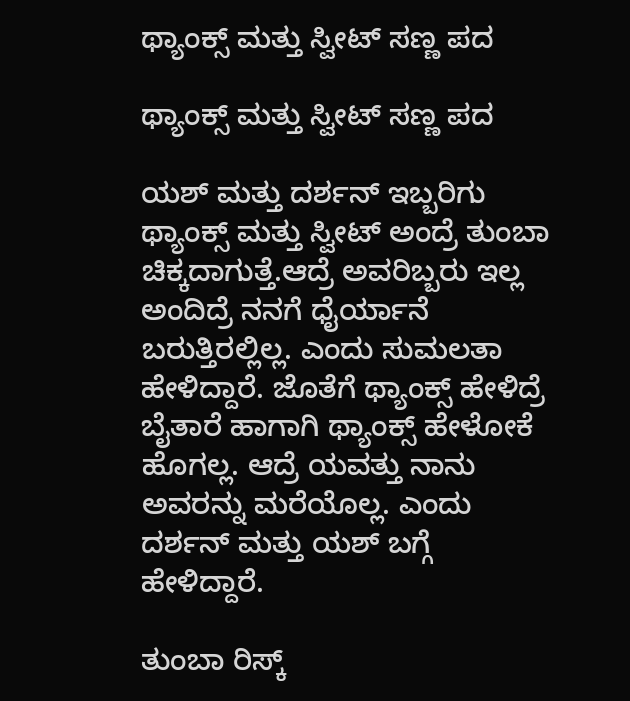ಥ್ಯಾಂಕ್ಸ್ ಮತ್ತು ಸ್ವೀಟ್ ಸಣ್ಣ ಪದ

ಥ್ಯಾಂಕ್ಸ್ ಮತ್ತು ಸ್ವೀಟ್ ಸಣ್ಣ ಪದ

ಯಶ್ ಮತ್ತು ದರ್ಶನ್ ಇಬ್ಬರಿಗು ಥ್ಯಾಂಕ್ಸ್ ಮತ್ತು ಸ್ವೀಟ್ ಅಂದ್ರೆ ತುಂಬಾ ಚಿಕ್ಕದಾಗುತ್ತೆ.ಆದ್ರೆ ಅವರಿಬ್ಬರು ಇಲ್ಲ ಅಂದಿದ್ರೆ ನನಗೆ ಧೈರ್ಯಾನೆ ಬರುತ್ತಿರಲ್ಲಿಲ್ಲ. ಎಂದು ಸುಮಲತಾ ಹೇಳಿದ್ದಾರೆ. ಜೊತೆಗೆ ಥ್ಯಾಂಕ್ಸ್ ಹೇಳಿದ್ರೆ ಬೈತಾರೆ ಹಾಗಾಗಿ ಥ್ಯಾಂಕ್ಸ್ ಹೇಳೋಕೆ ಹೊಗಲ್ಲ. ಆದ್ರೆ ಯವತ್ತು ನಾನು ಅವರನ್ನು ಮರೆಯೊಲ್ಲ. ಎಂದು ದರ್ಶನ್ ಮತ್ತು ಯಶ್ ಬಗ್ಗೆ ಹೇಳಿದ್ದಾರೆ.

ತುಂಬಾ ರಿಸ್ಕ್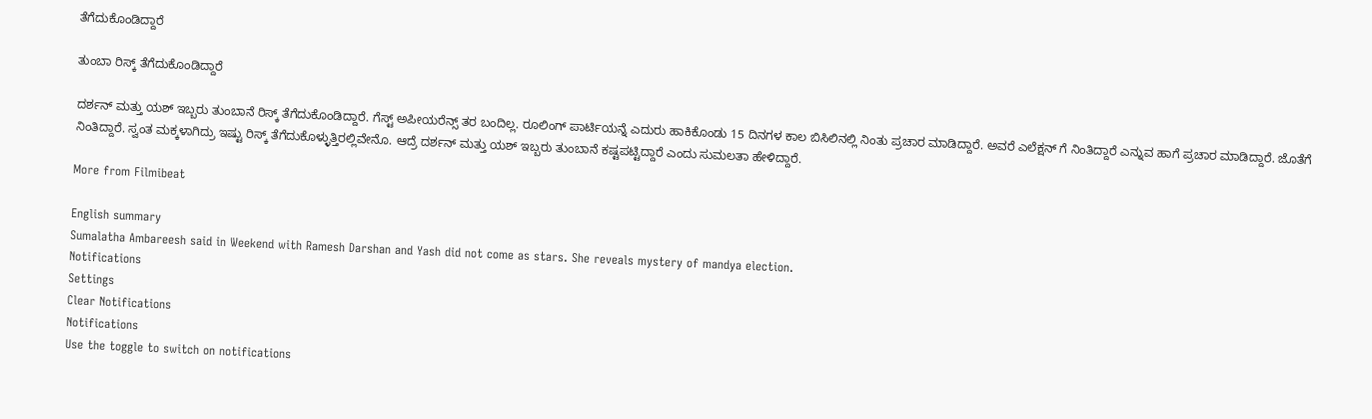ತೆಗೆದುಕೊಂಡಿದ್ದಾರೆ

ತುಂಬಾ ರಿಸ್ಕ್ ತೆಗೆದುಕೊಂಡಿದ್ದಾರೆ

ದರ್ಶನ್ ಮತ್ತು ಯಶ್ ಇಬ್ಬರು ತುಂಬಾನೆ ರಿಸ್ಕ್ ತೆಗೆದುಕೊಂಡಿದ್ದಾರೆ. ಗೆಸ್ಟ್ ಅಪೀಯರೆನ್ಸ್ ತರ ಬಂದಿಲ್ಲ. ರೂಲಿಂಗ್ ಪಾರ್ಟಿಯನ್ನೆ ಎದುರು ಹಾಕಿಕೊಂಡು 15 ದಿನಗಳ ಕಾಲ ಬಿಸಿಲಿನಲ್ಲಿ ನಿಂತು ಪ್ರಚಾರ ಮಾಡಿದ್ದಾರೆ. ಅವರೆ ಎಲೆಕ್ಷನ್ ಗೆ ನಿಂತಿದ್ದಾರೆ ಎನ್ನುವ ಹಾಗೆ ಪ್ರಚಾರ ಮಾಡಿದ್ದಾರೆ. ಜೊತೆಗೆ ನಿಂತಿದ್ದಾರೆ. ಸ್ವಂತ ಮಕ್ಕಳಾಗಿದ್ರು ಇಷ್ಟು ರಿಸ್ಕ್ ತೆಗೆದುಕೊಳ್ಳುತ್ತಿರಲ್ಲಿವೇನೊ. ಆದ್ರೆ ದರ್ಶನ್ ಮತ್ತು ಯಶ್ ಇಬ್ಬರು ತುಂಬಾನೆ ಕಷ್ಟಪಟ್ಟಿದ್ದಾರೆ ಎಂದು ಸುಮಲತಾ ಹೇಳಿದ್ದಾರೆ.

More from Filmibeat

English summary
Sumalatha Ambareesh said in Weekend with Ramesh Darshan and Yash did not come as stars. She reveals mystery of mandya election.
Notifications
Settings
Clear Notifications
Notifications
Use the toggle to switch on notifications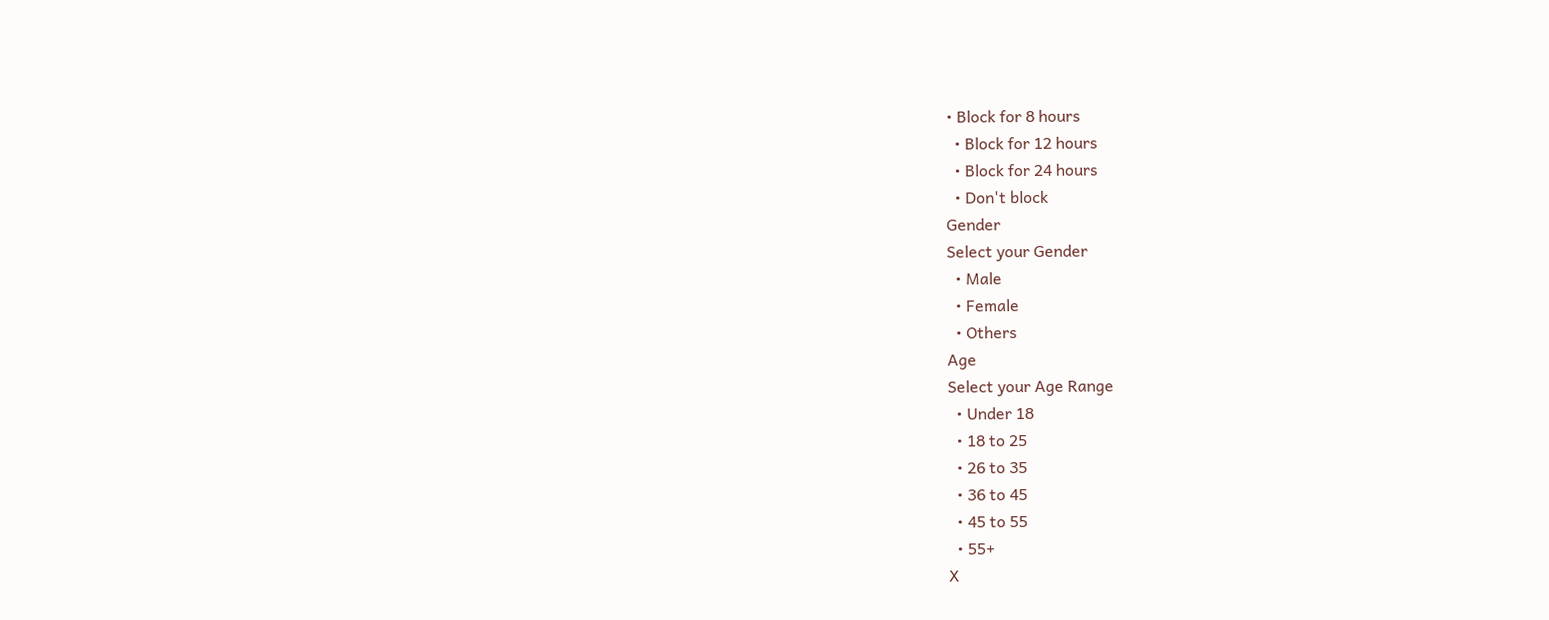• Block for 8 hours
  • Block for 12 hours
  • Block for 24 hours
  • Don't block
Gender
Select your Gender
  • Male
  • Female
  • Others
Age
Select your Age Range
  • Under 18
  • 18 to 25
  • 26 to 35
  • 36 to 45
  • 45 to 55
  • 55+
X